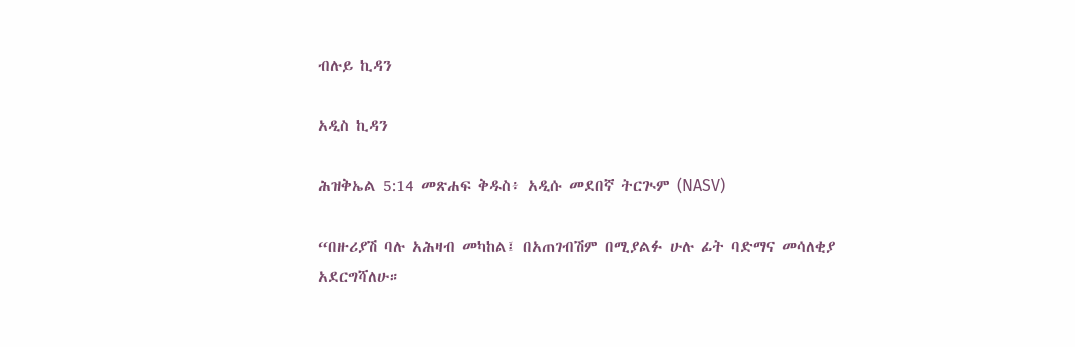ብሉይ ኪዳን

አዲስ ኪዳን

ሕዝቅኤል 5:14 መጽሐፍ ቅዱስ፥ አዲሱ መደበኛ ትርጒም (NASV)

“በዙሪያሽ ባሉ አሕዛብ መካከል፤ በአጠገብሽም በሚያልፉ ሁሉ ፊት ባድማና መሳለቂያ አደርግሻለሁ።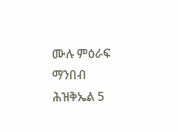ሙሉ ምዕራፍ ማንበብ ሕዝቅኤል 5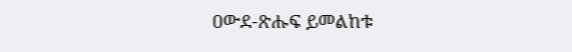ዐውደ-ጽሑፍ ይመልከቱ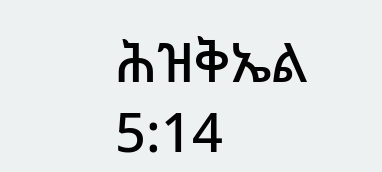ሕዝቅኤል 5:14